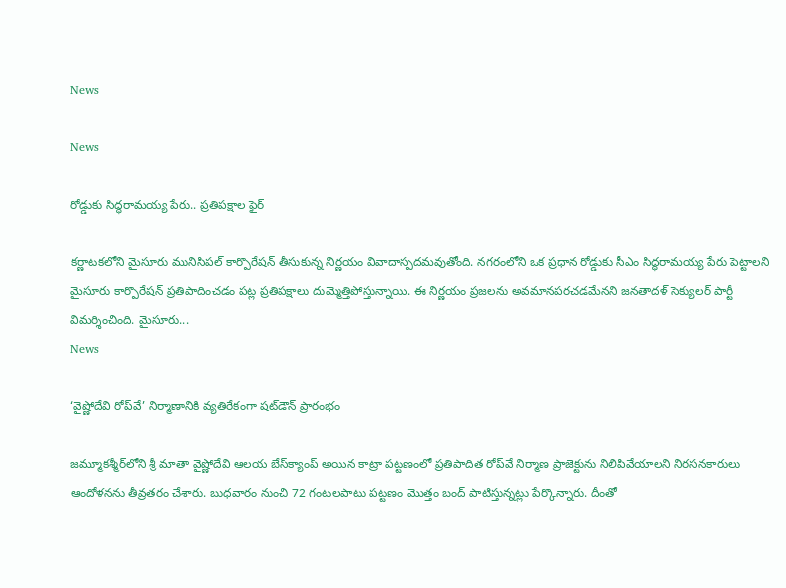News

News

రోడ్డుకు సిద్ధరామయ్య పేరు.. ప్రతిపక్షాల ఫైర్‌

కర్ణాటకలోని మైసూరు మునిసిపల్‌ కార్పొరేషన్‌ తీసుకున్న నిర్ణయం వివాదాస్పదమవుతోంది. నగరంలోని ఒక ప్రధాన రోడ్డుకు సీఎం సిద్ధరామయ్య పేరు పెట్టాలని మైసూరు కార్పొరేషన్‌ ప్రతిపాదించడం పట్ల ప్రతిపక్షాలు దుమ్మెత్తిపోస్తున్నాయి. ఈ నిర్ణయం ప్రజలను అవమానపరచడమేనని జనతాదళ్‌ సెక్యులర్‌ పార్టీ విమర్శించింది. మైసూరు...
News

‘వైష్ణోదేవి రోప్‌వే’ నిర్మాణానికి వ్యతిరేకంగా షట్‌డౌన్‌ ప్రారంభం

జమ్మూకశ్మీర్‌లోని శ్రీ మాతా వైష్ణోదేవి ఆలయ బేస్‌క్యాంప్‌ అయిన కాట్రా పట్టణంలో ప్రతిపాదిత రోప్‌వే నిర్మాణ ప్రాజెక్టును నిలిపివేయాలని నిరసనకారులు ఆందోళనను తీవ్రతరం చేశారు. బుధవారం నుంచి 72 గంటలపాటు పట్టణం మొత్తం బంద్‌ పాటిస్తున్నట్లు పేర్కొన్నారు. దీంతో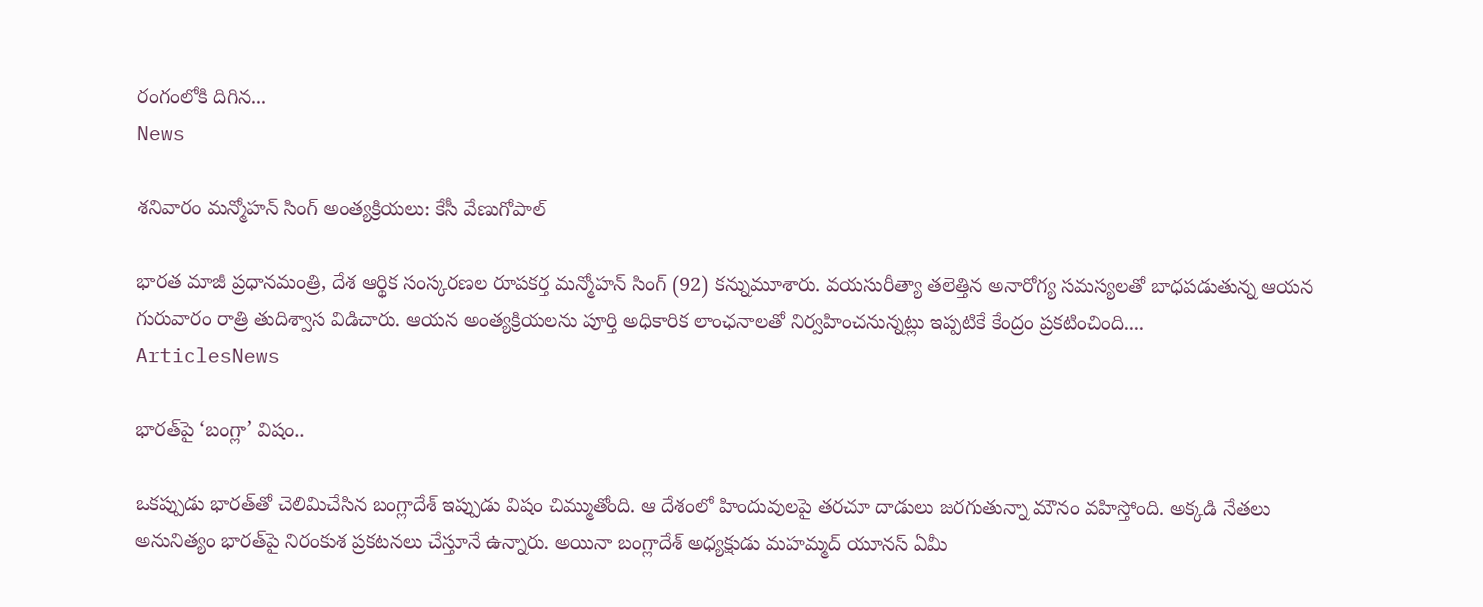రంగంలోకి దిగిన...
News

శనివారం మన్మోహన్‌ సింగ్ అంత్యక్రియలు: కేసీ వేణుగోపాల్‌

భారత మాజీ ప్రధానమంత్రి, దేశ ఆర్థిక సంస్కరణల రూపకర్త మన్మోహన్‌ సింగ్‌ (92) కన్నుమూశారు. వయసురీత్యా తలెత్తిన అనారోగ్య సమస్యలతో బాధపడుతున్న ఆయన గురువారం రాత్రి తుదిశ్వాస విడిచారు. ఆయన అంత్యక్రియలను పూర్తి అధికారిక లాంఛనాలతో నిర్వహించనున్నట్లు ఇప్పటికే కేంద్రం ప్రకటించింది....
ArticlesNews

భారత్‌పై ‘బంగ్లా’ విషం..

ఒకప్పుడు భారత్‌తో చెలిమిచేసిన బంగ్లాదేశ్‌ ఇప్పుడు విషం చిమ్ముతోంది. ఆ దేశంలో హిందువులపై తరచూ దాడులు జరగుతున్నా మౌనం వహిస్తోంది. అక్కడి నేతలు అనునిత్యం భారత్‌పై నిరంకుశ ప్రకటనలు చేస్తూనే ఉన్నారు. అయినా బంగ్లాదేశ్‌ అధ్యక్షుడు మహమ్మద్ యూనస్ ఏమీ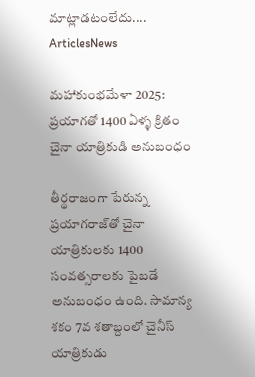మాట్లాడటంలేదు....
ArticlesNews

మహాకుంభమేళా 2025: ప్రయాగతో 1400 ఏళ్ళ క్రితం చైనా యాత్రికుడి అనుబంధం

తీర్థరాజంగా పేరున్న ప్రయాగరాజ్‌తో చైనా యాత్రికులకు 1400 సంవత్సరాలకు పైబడే అనుబంధం ఉంది. సామాన్య శకం 7వ శతాబ్దంలో చైనీస్ యాత్రికుడు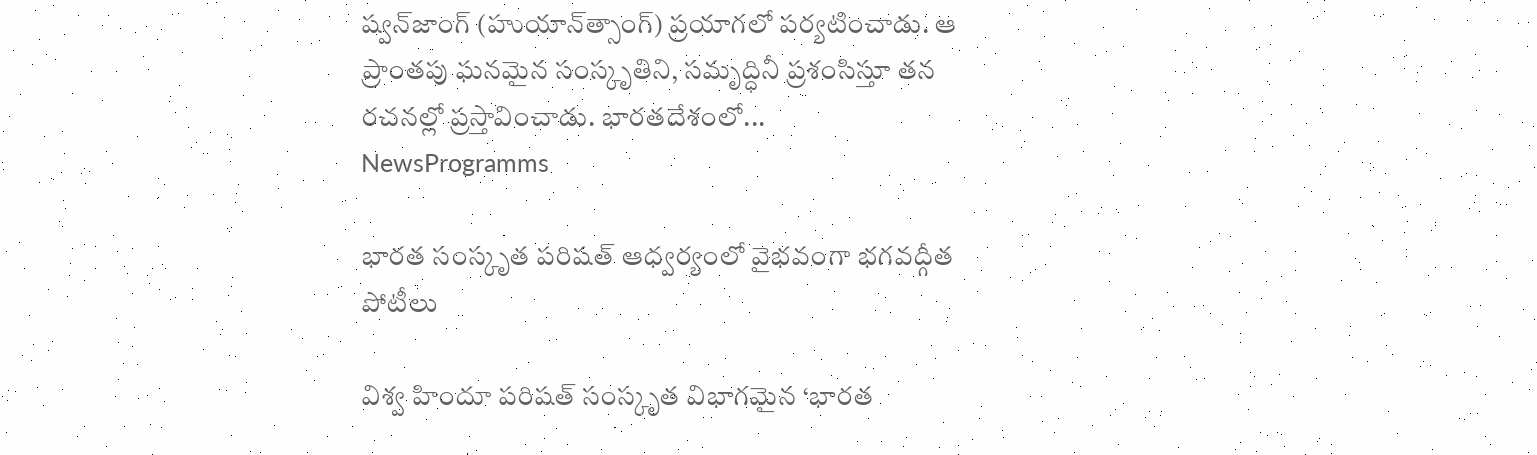ష్వన్‌జాంగ్ (హుయాన్‌త్సాంగ్) ప్రయాగలో పర్యటించాడు. ఆ ప్రాంతపు ఘనమైన సంస్కృతిని, సమృద్ధినీ ప్రశంసిస్తూ తన రచనల్లో ప్రస్తావించాడు. భారతదేశంలో...
NewsProgramms

భారత సంస్కృత పరిషత్ ఆధ్వర్యంలో వైభవంగా భగవద్గీత పోటీలు

విశ్వ హిందూ పరిషత్ సంస్కృత విభాగమైన ‘భారత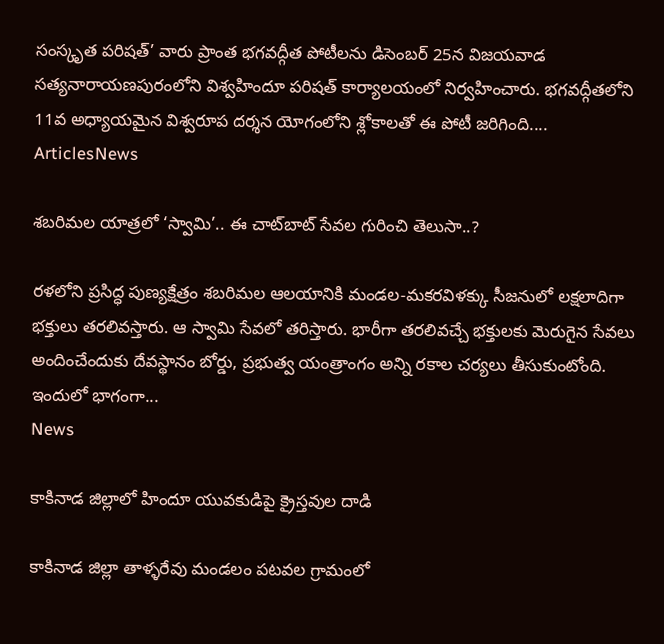సంస్కృత పరిషత్’ వారు ప్రాంత భగవద్గీత పోటీలను డిసెంబర్ 25న విజయవాడ సత్యనారాయణపురంలోని విశ్వహిందూ పరిషత్ కార్యాలయంలో నిర్వహించారు. భగవద్గీతలోని 11వ అధ్యాయమైన విశ్వరూప దర్శన యోగంలోని శ్లోకాలతో ఈ పోటీ జరిగింది....
ArticlesNews

శబరిమల యాత్రలో ‘స్వామి’.. ఈ చాట్‌బాట్‌ సేవల గురించి తెలుసా..?

రళలోని ప్రసిద్ధ పుణ్యక్షేత్రం శబరిమల ఆలయానికి మండల-మకరవిళక్కు సీజనులో లక్షలాదిగా భక్తులు తరలివస్తారు. ఆ స్వామి సేవలో తరిస్తారు. భారీగా తరలివచ్చే భక్తులకు మెరుగైన సేవలు అందించేందుకు దేవస్థానం బోర్డు, ప్రభుత్వ యంత్రాంగం అన్ని రకాల చర్యలు తీసుకుంటోంది. ఇందులో భాగంగా...
News

కాకినాడ జిల్లాలో హిందూ యువకుడిపై క్రైస్తవుల దాడి

కాకినాడ జిల్లా తాళ్ళరేవు మండలం పటవల గ్రామంలో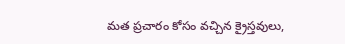మత ప్రచారం కోసం వచ్చిన క్రైస్తవులు,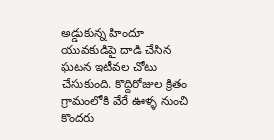అడ్డుకున్న హిందూ యువకుడిపై దాడి చేసిన ఘటన ఇటీవల చోటు చేసుకుంది. కొద్దిరోజుల క్రితం గ్రామంలోకి వేరే ఊళ్ళ నుంచి కొందరు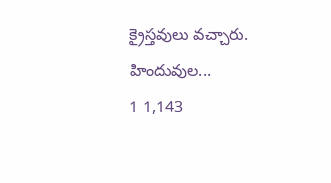క్రైస్తవులు వచ్చారు. హిందువుల...
1 1,143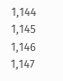1,144 1,145 1,146 1,147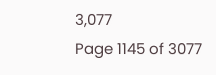3,077
Page 1145 of 3077